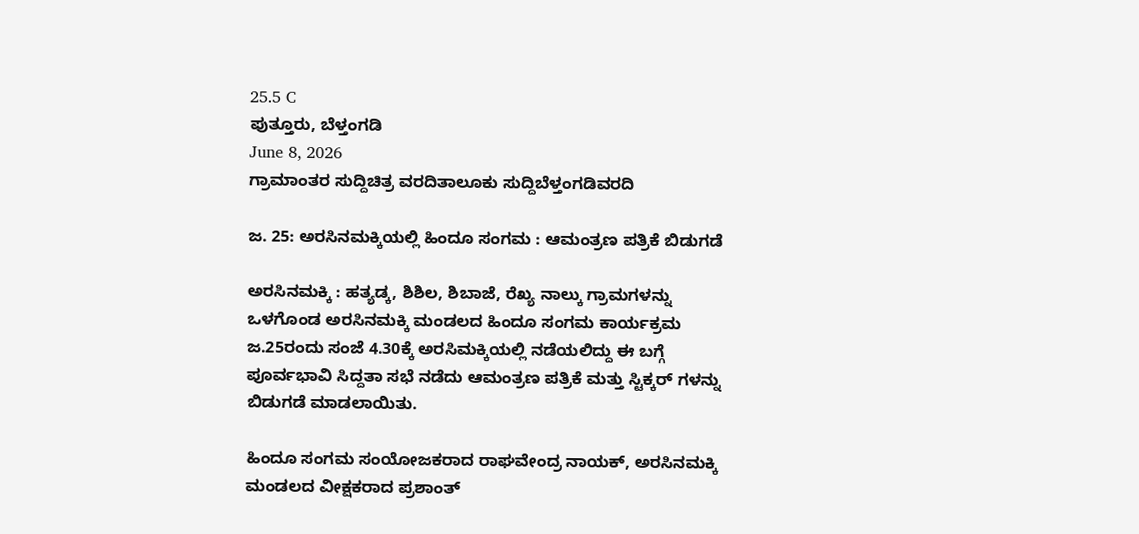25.5 C
ಪುತ್ತೂರು, ಬೆಳ್ತಂಗಡಿ
June 8, 2026
ಗ್ರಾಮಾಂತರ ಸುದ್ದಿಚಿತ್ರ ವರದಿತಾಲೂಕು ಸುದ್ದಿಬೆಳ್ತಂಗಡಿವರದಿ

ಜ. 25: ಅರಸಿನಮಕ್ಕಿಯಲ್ಲಿ ಹಿಂದೂ ಸಂಗಮ : ಆಮಂತ್ರಣ ಪತ್ರಿಕೆ ಬಿಡುಗಡೆ

ಅರಸಿನಮಕ್ಕಿ : ಹತ್ಯಡ್ಕ, ಶಿಶಿಲ, ಶಿಬಾಜೆ, ರೆಖ್ಯ ನಾಲ್ಕು ಗ್ರಾಮಗಳನ್ನು ಒಳಗೊಂಡ ಅರಸಿನಮಕ್ಕಿ ಮಂಡಲದ ಹಿಂದೂ ಸಂಗಮ ಕಾರ್ಯಕ್ರಮ ಜ.25ರಂದು ಸಂಜೆ 4.30ಕ್ಕೆ ಅರಸಿಮಕ್ಕಿಯಲ್ಲಿ ನಡೆಯಲಿದ್ದು ಈ ಬಗ್ಗೆ ಪೂರ್ವಭಾವಿ ಸಿದ್ದತಾ ಸಭೆ ನಡೆದು ಆಮಂತ್ರಣ ಪತ್ರಿಕೆ ಮತ್ತು ಸ್ಟಿಕ್ಕರ್ ಗಳನ್ನು ಬಿಡುಗಡೆ ಮಾಡಲಾಯಿತು.

ಹಿಂದೂ ಸಂಗಮ ಸಂಯೋಜಕರಾದ ರಾಘವೇಂದ್ರ ನಾಯಕ್, ಅರಸಿನಮಕ್ಕಿ ಮಂಡಲದ ವೀಕ್ಷಕರಾದ ಪ್ರಶಾಂತ್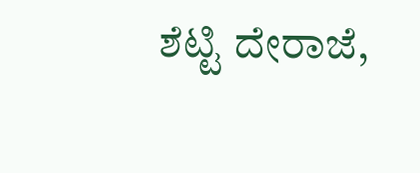ಶೆಟ್ಟಿ ದೇರಾಜೆ,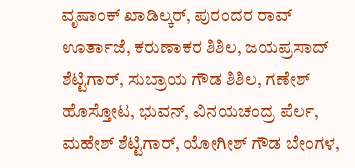ವೃಷಾಂಕ್ ಖಾಡಿಲ್ಕರ್, ಪುರಂದರ ರಾವ್ ಊರ್ತಾಜೆ, ಕರುಣಾಕರ ಶಿಶಿಲ, ಜಯಪ್ರಸಾದ್ ಶೆಟ್ಟಿಗಾರ್, ಸುಬ್ರಾಯ ಗೌಡ ಶಿಶಿಲ, ಗಣೇಶ್ ಹೊಸ್ತೋಟ, ಭುವನ್, ವಿನಯಚಂದ್ರ ಪೆರ್ಲ, ಮಹೇಶ್ ಶೆಟ್ಟಿಗಾರ್, ಯೋಗೀಶ್ ಗೌಡ ಬೇಂಗಳ,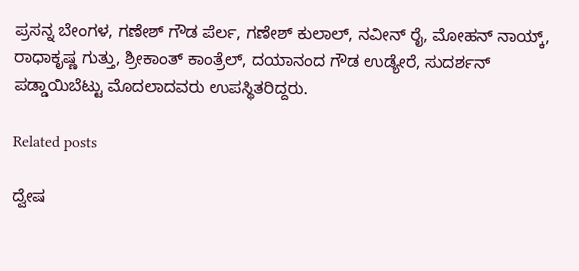ಪ್ರಸನ್ನ ಬೇಂಗಳ, ಗಣೇಶ್ ಗೌಡ ಪೆರ್ಲ, ಗಣೇಶ್ ಕುಲಾಲ್, ನವೀನ್ ರೈ, ಮೋಹನ್ ನಾಯ್ಕ್, ರಾಧಾಕೃಷ್ಣ ಗುತ್ತು, ಶ್ರೀಕಾಂತ್ ಕಾಂತ್ರೆಲ್, ದಯಾನಂದ ಗೌಡ ಉಡ್ಯೇರೆ, ಸುದರ್ಶನ್ ಪಡ್ಡಾಯಿಬೆಟ್ಟು ಮೊದಲಾದವರು ಉಪಸ್ಥಿತರಿದ್ದರು.

Related posts

ದ್ವೇಷ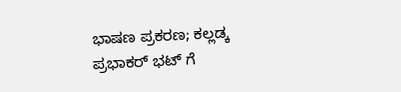ಭಾಷಣ ಪ್ರಕರಣ; ಕಲ್ಲಡ್ಕ ಪ್ರಭಾಕರ್ ಭಟ್ ಗೆ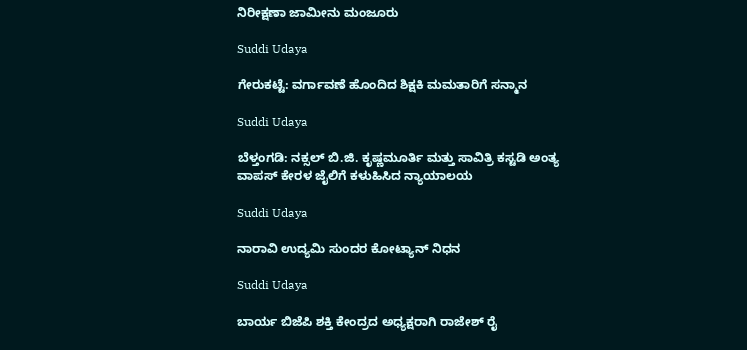ನಿರೀಕ್ಷಣಾ ಜಾಮೀನು ಮಂಜೂರು

Suddi Udaya

ಗೇರುಕಟ್ಟೆ: ವರ್ಗಾವಣೆ ಹೊಂದಿದ ಶಿಕ್ಷಕಿ ಮಮತಾರಿಗೆ ಸನ್ಮಾನ

Suddi Udaya

ಬೆಳ್ತಂಗಡಿ: ನಕ್ಸಲ್ ಬಿ.ಜಿ. ಕೃಷ್ಣಮೂರ್ತಿ ಮತ್ತು ಸಾವಿತ್ರಿ ಕಸ್ಟಡಿ ಅಂತ್ಯ ವಾಪಸ್ ಕೇರಳ ಜೈಲಿಗೆ ಕಳುಹಿಸಿದ ನ್ಯಾಯಾಲಯ

Suddi Udaya

ನಾರಾವಿ ಉದ್ಯಮಿ ಸುಂದರ ಕೋಟ್ಯಾನ್ ನಿಧನ

Suddi Udaya

ಬಾರ್ಯ ಬಿಜೆಪಿ ಶಕ್ತಿ ಕೇಂದ್ರದ ಅಧ್ಯಕ್ಷರಾಗಿ ರಾಜೇಶ್ ರೈ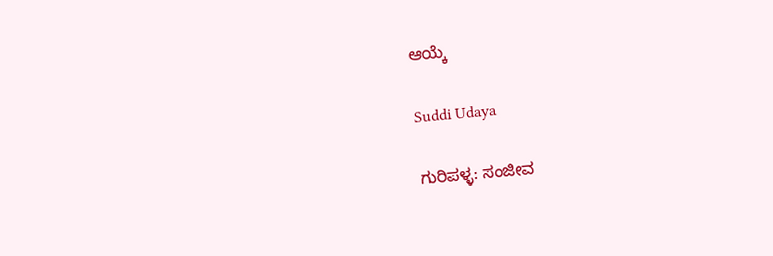ಆಯ್ಕೆ

Suddi Udaya

ಗುರಿಪಳ್ಳ: ಸಂಜೀವ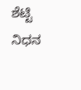ಶೆಟ್ಟಿ ನಿಧನ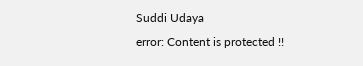Suddi Udaya
error: Content is protected !!